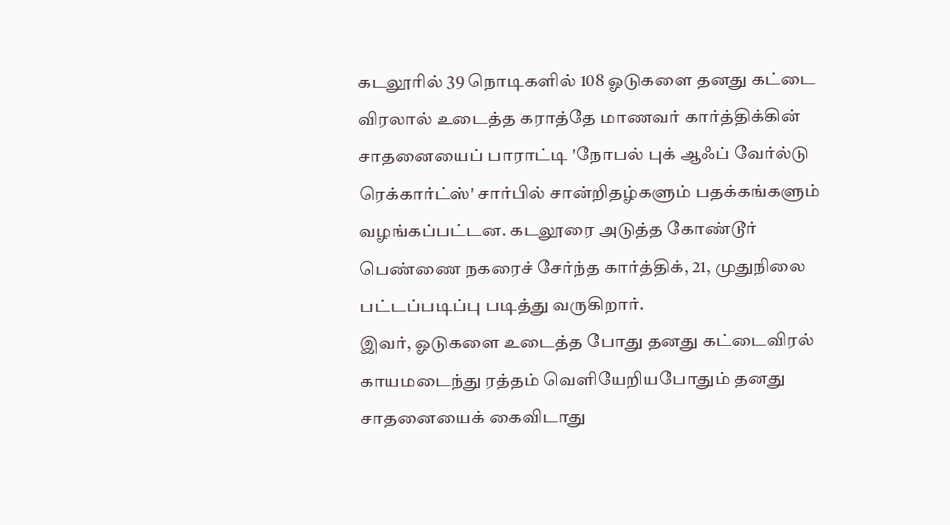கடலூரில் 39 நொடிகளில் 108 ஓடுகளை தனது கட்டை விரலால் உடைத்த கராத்தே மாணவர் கார்த்திக்கின் சாதனையைப் பாராட்டி 'நோபல் புக் ஆஃப் வேர்ல்டு ரெக்கார்ட்ஸ்' சார்பில் சான்றிதழ்களும் பதக்கங்களும் வழங்கப்பட்டன. கடலூரை அடுத்த கோண்டூர் பெண்ணை நகரைச் சேர்ந்த கார்த்திக், 21, முதுநிலை பட்டப்படிப்பு படித்து வருகிறார்.
இவர், ஓடுகளை உடைத்த போது தனது கட்டைவிரல் காயமடைந்து ரத்தம் வெளியேறியபோதும் தனது சாதனையைக் கைவிடாது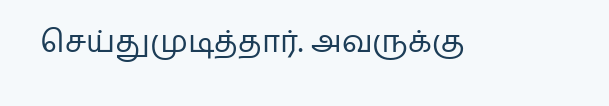செய்துமுடித்தார். அவருக்கு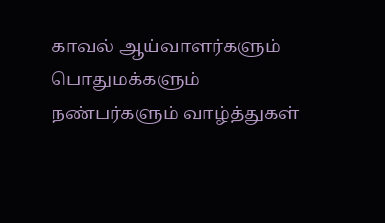காவல் ஆய்வாளர்களும் பொதுமக்களும் நண்பர்களும் வாழ்த்துகள்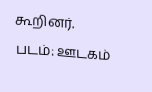கூறினர்.
படம்: ஊடகம்